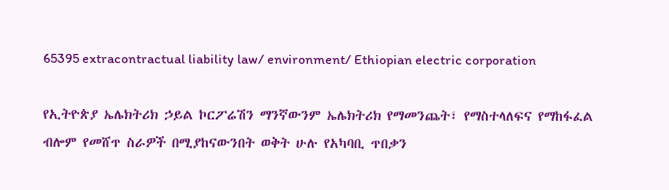65395 extracontractual liability law/ environment/ Ethiopian electric corporation

የኢትዮጵያ ኤሌክትሪክ ኃይል ኮርፖሬሽን ማንኛውንም ኤሌክትሪክ የማመንጨት፣ የማስተላለፍና የማከፋፈል ብሎም የመሸጥ ስራዎች በሚያከናውንበት ወቅት ሁሉ የአካባቢ ጥበቃን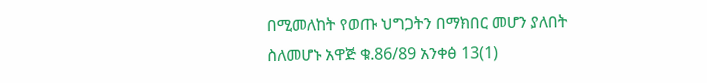በሚመለከት የወጡ ህግጋትን በማክበር መሆን ያለበት ስለመሆኑ አዋጅ ቁ.86/89 አንቀፅ 13(1)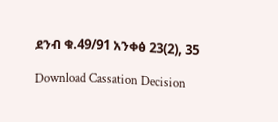ደንብ ቁ.49/91 አንቀፅ 23(2), 35

Download Cassation Decision